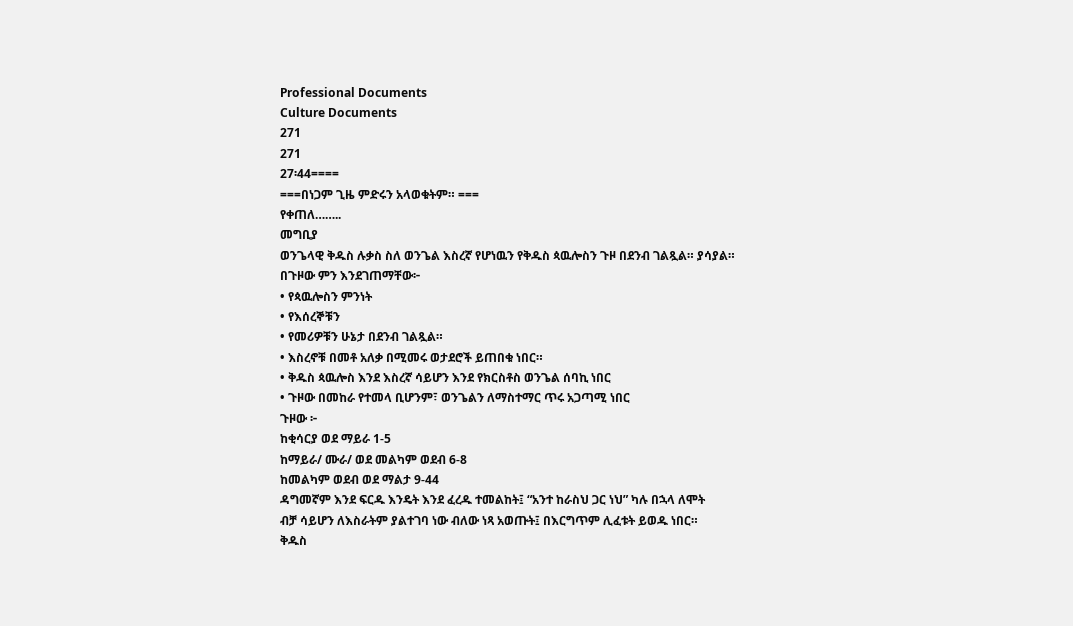Professional Documents
Culture Documents
271
271
27፡44====
===በነጋም ጊዜ ምድሩን አላወቁትም። ===
የቀጠለ……..
መግቢያ
ወንጌላዊ ቅዱስ ሉቃስ ስለ ወንጌል እስረኛ የሆነዉን የቅዱስ ጳዉሎስን ጉዞ በደንብ ገልጿል። ያሳያል።
በጉዞው ምን እንደገጠማቸው፦
• የጳዉሎስን ምንነት
• የእሰረኞቹን
• የመሪዎቹን ሁኔታ በደንብ ገልጿል።
• እስረኖቹ በመቶ አለቃ በሚመሩ ወታደሮች ይጠበቁ ነበር።
• ቅዱስ ጳዉሎስ እንደ እስረኛ ሳይሆን እንደ የክርስቶስ ወንጌል ሰባኪ ነበር
• ጉዞው በመከራ የተመላ ቢሆንም፣ ወንጌልን ለማስተማር ጥሩ አጋጣሚ ነበር
ጉዞው ፦
ከቂሳርያ ወደ ማይራ 1-5
ከማይራ/ ሙራ/ ወደ መልካም ወደብ 6-8
ከመልካም ወደብ ወደ ማልታ 9-44
ዳግመኛም እንደ ፍርዱ እንዴት እንደ ፈረዱ ተመልከት፤ “አንተ ከራስህ ጋር ነህ” ካሉ በኋላ ለሞት
ብቻ ሳይሆን ለእስራትም ያልተገባ ነው ብለው ነጻ አወጡት፤ በእርግጥም ሊፈቱት ይወዱ ነበር።
ቅዱስ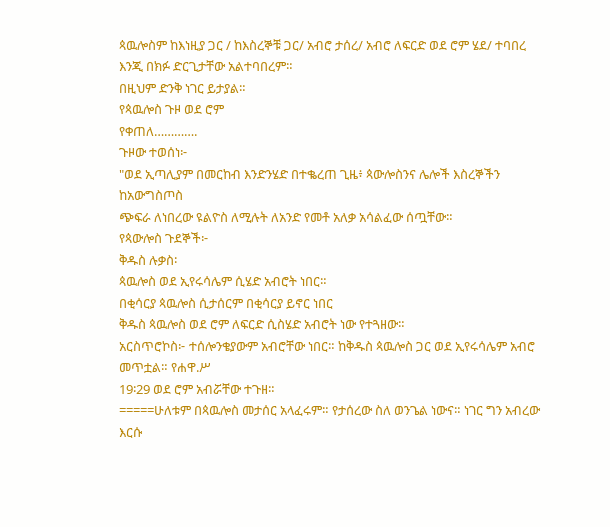ጳዉሎስም ከእነዚያ ጋር / ከእስረኞቹ ጋር/ አብሮ ታሰረ/ አብሮ ለፍርድ ወደ ሮም ሄደ/ ተባበረ
እንጂ በክፉ ድርጊታቸው አልተባበረም።
በዚህም ድንቅ ነገር ይታያል።
የጳዉሎስ ጉዞ ወደ ሮም
የቀጠለ………….
ጉዞው ተወሰነ፦
"ወደ ኢጣሊያም በመርከብ እንድንሄድ በተቈረጠ ጊዜ፥ ጳውሎስንና ሌሎች እስረኞችን ከአውግስጦስ
ጭፍራ ለነበረው ዩልዮስ ለሚሉት ለአንድ የመቶ አለቃ አሳልፈው ሰጧቸው።
የጳውሎስ ጉደኞች፦
ቅዱስ ሉቃስ፡
ጳዉሎስ ወደ ኢየሩሳሌም ሲሄድ አብሮት ነበር።
በቂሳርያ ጳዉሎስ ሲታሰርም በቂሳርያ ይኖር ነበር
ቅዱስ ጳዉሎስ ወደ ሮም ለፍርድ ሲስሄድ አብሮት ነው የተጓዘው።
አርስጥሮኮስ፦ ተሰሎንቄያውም አብሮቸው ነበር። ከቅዱስ ጳዉሎስ ጋር ወደ ኢየሩሳሌም አብሮ መጥቷል። የሐዋ.ሥ
19፡29 ወደ ሮም አብሯቸው ተጉዘ።
=====ሁለቱም በጳዉሎስ መታሰር አላፈሩም። የታሰረው ስለ ወንጌል ነውና። ነገር ግን አብረው እርሱ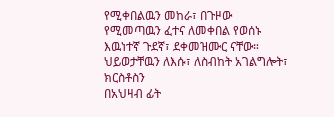የሚቀበልዉን መከራ፣ በጉዞው
የሚመጣዉን ፈተና ለመቀበል የወሰኑ እዉነተኛ ጉደኛ፣ ደቀመዝሙር ናቸው። ህይወታቸዉን ለእሱ፣ ለስብከት አገልግሎት፣ ክርስቶስን
በአህዛብ ፊት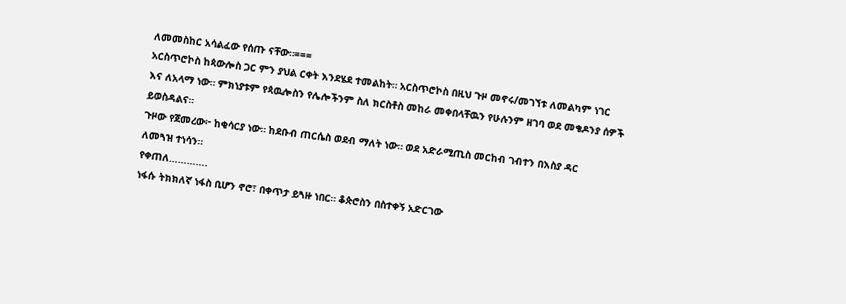ለመመስከር አሳልፈው የሰጡ ናቸው።===
አርስጥሮኮስ ከጳውሎስ ጋር ምን ያህል ርቀት እንደሄደ ተመልከት። አርስጥሮኮስ በዚህ ጉዞ መኖሩ/መገኘቱ ለመልካም ነገር
እና ለአላማ ነው። ምክነያቱም የጳዉሎስን የሌሎችንም ስለ ክርስቶስ መከራ መቀበላቸዉን የሁሉንም ዘገባ ወደ መቄዶንያ ሰዎች
ይወስዳልና።
ጉዞው የጀመረው፦ ከቂሳርያ ነው። ከደቡብ ጠርሴስ ወደብ ማለት ነው። ወደ አድራሚጢስ መርከብ ገብተን በእስያ ዳር
ለመጓዝ ተነሳን።
የቀጠለ………….
ነፋሱ ትክክለኛ ነፋስ ቢሆን ኖሮ፣ በቀጥታ ይጓዙ ነበር። ቆጵሮስን በስተቀኝ አድርገው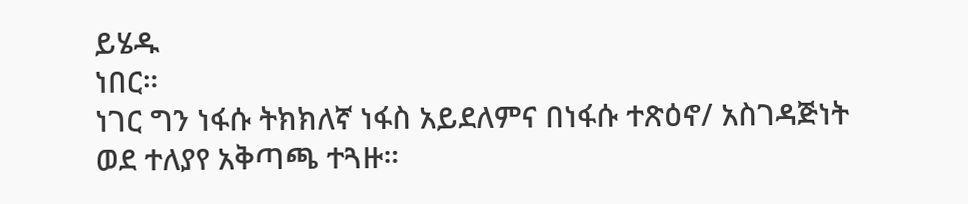ይሄዱ
ነበር።
ነገር ግን ነፋሱ ትክክለኛ ነፋስ አይደለምና በነፋሱ ተጽዕኖ/ አስገዳጅነት ወደ ተለያየ አቅጣጫ ተጓዙ።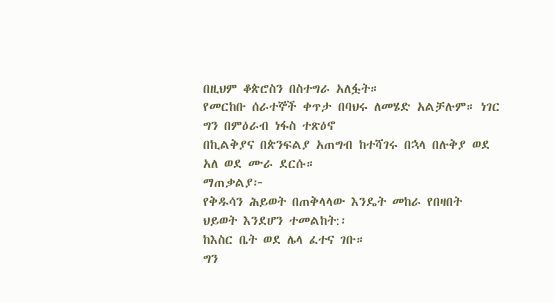በዚህም ቆጵሮስን በስተግራ አለፏት።
የመርከቡ ሰራተኞች ቀጥታ በባህሩ ለመሄድ አልቻሉም። ነገር ግን በምዕራብ ነፋስ ተጽዕኖ
በኪልቅያና በጵንፍልያ አጠግብ ከተሻገሩ በኋላ በሉቅያ ወደ አለ ወደ ሙራ ደርሱ።
ማጠቃልያ፦
የቅዱሳን ሕይወት በጠቅላላው እንዴት መከራ የበዛበት ህይወት እንደሆን ተመልከት:፡
ከእስር ቤት ወደ ሌላ ፈተና ገቡ።
ግን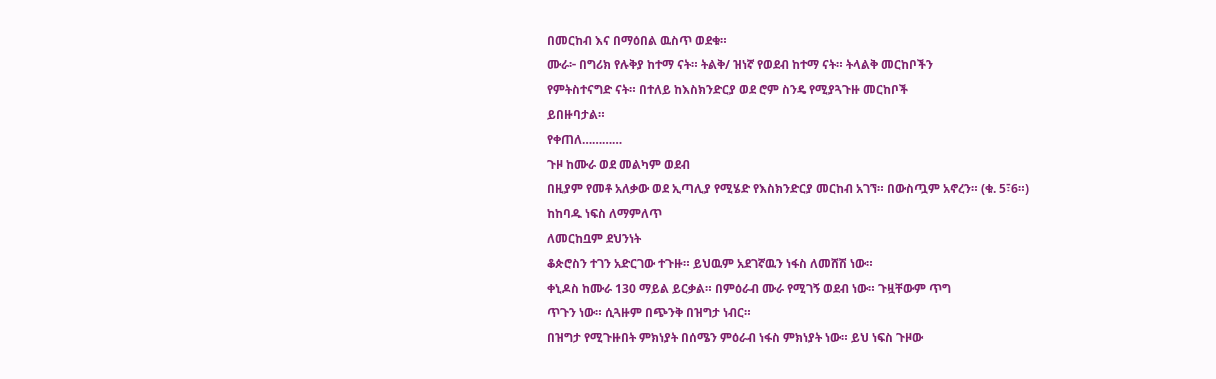በመርከብ እና በማዕበል ዉስጥ ወደቁ።
ሙራ፦ በግሪክ የሉቅያ ከተማ ናት። ትልቅ/ ዝነኛ የወደብ ከተማ ናት። ትላልቅ መርከቦችን
የምትስተናግድ ናት። በተለይ ከእስክንድርያ ወደ ሮም ስንዴ የሚያጓጉዙ መርከቦች
ይበዙባታል።
የቀጠለ…………
ጉዞ ከሙራ ወደ መልካም ወደብ
በዚያም የመቶ አለቃው ወደ ኢጣሊያ የሚሄድ የእስክንድርያ መርከብ አገኘ። በውስጧም አኖረን። (ቁ. 5፣6።)
ከከባዱ ነፍስ ለማምለጥ
ለመርከቧም ደህንነት
ቆጵሮስን ተገን አድርገው ተጉዙ። ይህዉም አደገኛዉን ነፋስ ለመሸሽ ነው።
ቀኒዶስ ከሙራ 130 ማይል ይርቃል። በምዕራብ ሙራ የሚገኝ ወደብ ነው። ጉዟቸውም ጥግ
ጥጉን ነው። ሲጓዙም በጭንቅ በዝግታ ነብር።
በዝግታ የሚጉዙበት ምክነያት በሰሜን ምዕራብ ነፋስ ምክነያት ነው። ይህ ነፍስ ጉዞው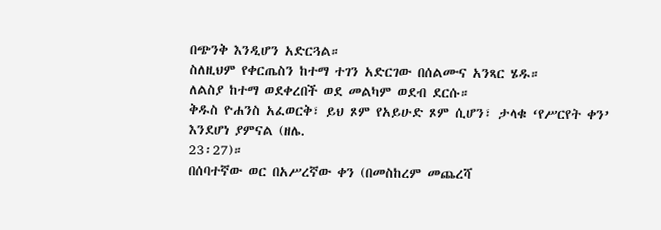በጭንቅ እንዲሆን አድርጓል።
ስለዚህም የቀርጤስን ከተማ ተገን አድርገው በሰልሙና አንጻር ሄዱ።
ለልስያ ከተማ ወደቀረበች ወደ መልካም ወደብ ደርሱ።
ቅዱስ ዮሐንስ አፈወርቅ፣ ይህ ጾም የአይሁድ ጾም ሲሆን፣ ታላቁ ‘የሥርየት ቀን’ እንደሆነ ያምናል (ዘሌ.
23፡27)።
በሰባተኛው ወር በአሥረኛው ቀን (በመስከረም መጨረሻ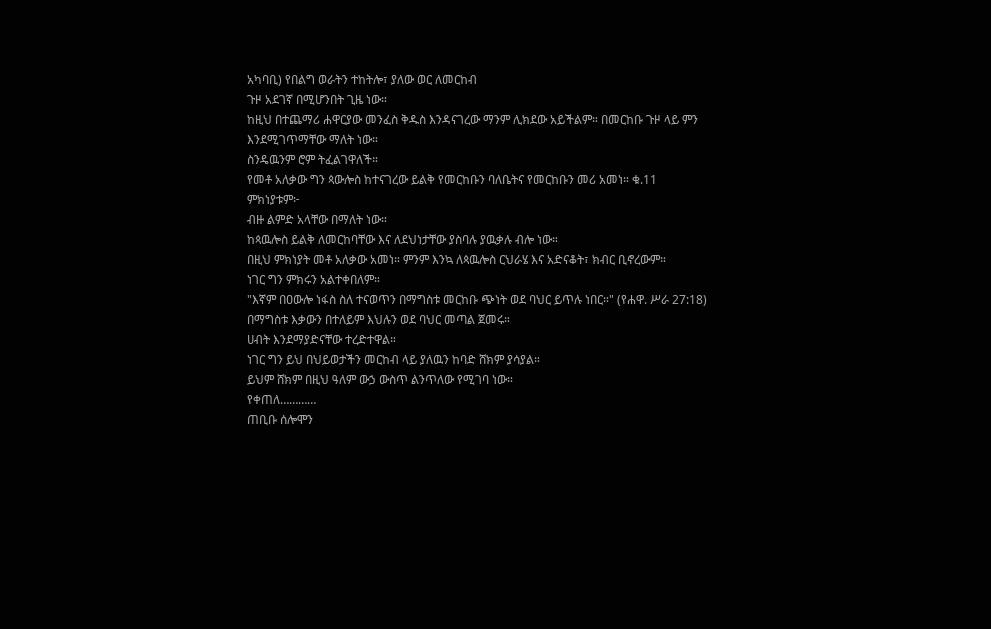አካባቢ) የበልግ ወራትን ተከትሎ፣ ያለው ወር ለመርከብ
ጉዞ አደገኛ በሚሆንበት ጊዜ ነው።
ከዚህ በተጨማሪ ሐዋርያው መንፈስ ቅዱስ እንዳናገረው ማንም ሊክደው አይችልም። በመርከቡ ጉዞ ላይ ምን
እንደሚገጥማቸው ማለት ነው።
ስንዴዉንም ሮም ትፈልገዋለች።
የመቶ አለቃው ግን ጳውሎስ ከተናገረው ይልቅ የመርከቡን ባለቤትና የመርከቡን መሪ አመነ። ቁ.11
ምክነያቱም፦
ብዙ ልምድ አላቸው በማለት ነው።
ከጳዉሎስ ይልቅ ለመርከባቸው እና ለደህነታቸው ያስባሉ ያዉቃሉ ብሎ ነው።
በዚህ ምክነያት መቶ አለቃው አመነ። ምንም እንኳ ለጳዉሎስ ርህራሄ እና አድናቆት፣ ክብር ቢኖረውም።
ነገር ግን ምክሩን አልተቀበለም።
"እኛም በዐውሎ ነፋስ ስለ ተናወጥን በማግስቱ መርከቡ ጭነት ወደ ባህር ይጥሉ ነበር።" (የሐዋ. ሥራ 27:18)
በማግስቱ እቃውን በተለይም እህሉን ወደ ባህር መጣል ጀመሩ።
ሀብት እንደማያድናቸው ተረድተዋል።
ነገር ግን ይህ በህይወታችን መርከብ ላይ ያለዉን ከባድ ሸክም ያሳያል።
ይህም ሸክም በዚህ ዓለም ውኃ ውስጥ ልንጥለው የሚገባ ነው።
የቀጠለ…………
ጠቢቡ ሰሎሞን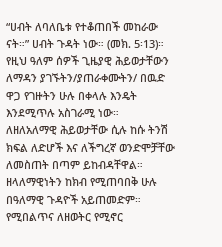“ሀብት ለባለቤቱ የተቆጠበች መከራው ናት።” ሀብት ጉዳት ነው። (መክ. 5፡13)።
የዚህ ዓለም ሰዎች ጊዜያዊ ሕይወታቸውን ለማዳን ያገኙትን/ያጠራቀሙትን/ በዉድ ዋጋ የገዙትን ሁሉ በቀላሉ እንዴት
እንደሚጥሉ አስገራሚ ነው።
ለዘለአለማዊ ሕይወታቸው ሲሉ ከሱ ትንሽ ክፍል ለድሆች እና ለችግረኛ ወንድሞቻቸው ለመስጠት በጣም ይከብዳቸዋል።
ዘላለማዊነትን ከክብ የሚጠባበቅ ሁሉ በዓለማዊ ጉዳዮች አይጠመድም።
የሚበልጥና ለዘወትር የሚኖር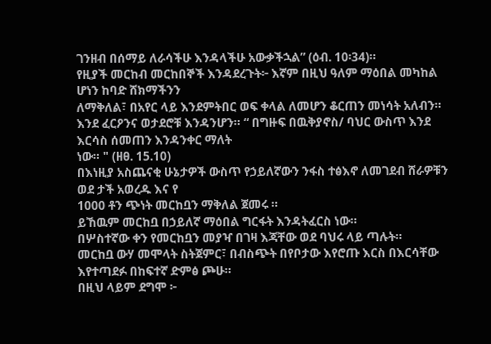ገንዘብ በሰማይ ለራሳችሁ እንዳላችሁ አውቃችኋል” (ዕብ. 10፡34)።
የዚያች መርከብ መርከበኞች እንዳደረጉት፦ እኛም በዚህ ዓለም ማዕበል መካከል ሆነን ከባድ ሸክማችንን
ለማቅለል፣ በአየር ላይ እንደምትበር ወፍ ቀላል ለመሆን ቆርጠን መነሳት አለብን።
እንደ ፈርዖንና ወታደሮቹ እንዳንሆን። “ በግዙፍ በዉቅያኖስ/ ባህር ውስጥ እንደ እርሳስ ሰመጠን እንዳንቀር ማለት
ነው። " (ዘፀ. 15.10)
በእነዚያ አስጨናቂ ሁኔታዎች ውስጥ የኃይለኛውን ንፋስ ተፅእኖ ለመገደብ ሸራዎቹን ወደ ታች አወረዱ እና የ
1000 ቶን ጭነት መርከቧን ማቅለል ጀመሩ ።
ይኸዉም መርከቧ በኃይለኛ ማዕበል ግርፋት እንዳትፈርስ ነው።
በሦስተኛው ቀን የመርከቧን መያዣ በገዛ እጃቸው ወደ ባህሩ ላይ ጣሉት።
መርከቧ ውሃ መሞላት ስትጀምር፣ በብስጭት በየቦታው እየሮጡ እርስ በእርሳቸው እየተጣደፉ በከፍተኛ ድምፅ ጮሁ።
በዚህ ላይም ደግሞ ፦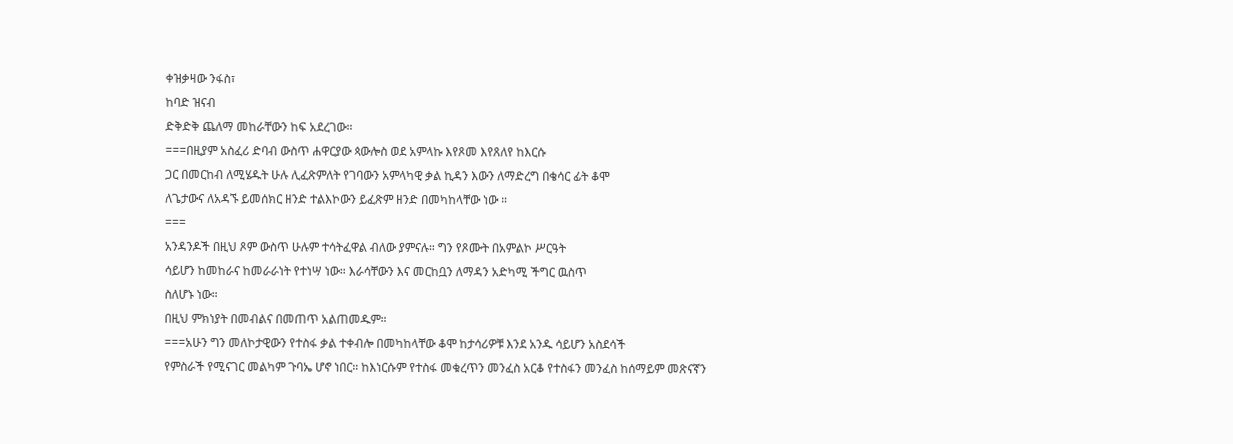ቀዝቃዛው ንፋስ፣
ከባድ ዝናብ
ድቅድቅ ጨለማ መከራቸውን ከፍ አደረገው።
===በዚያም አስፈሪ ድባብ ውስጥ ሐዋርያው ጳውሎስ ወደ አምላኩ እየጾመ እየጸለየ ከእርሱ
ጋር በመርከብ ለሚሄዱት ሁሉ ሊፈጽምለት የገባውን አምላካዊ ቃል ኪዳን እውን ለማድረግ በቄሳር ፊት ቆሞ
ለጌታውና ለአዳኙ ይመሰክር ዘንድ ተልእኮውን ይፈጽም ዘንድ በመካከላቸው ነው ።
===
አንዳንዶች በዚህ ጾም ውስጥ ሁሉም ተሳትፈዋል ብለው ያምናሉ። ግን የጾሙት በአምልኮ ሥርዓት
ሳይሆን ከመከራና ከመራራነት የተነሣ ነው። እራሳቸውን እና መርከቧን ለማዳን አድካሚ ችግር ዉስጥ
ስለሆኑ ነው።
በዚህ ምክነያት በመብልና በመጠጥ አልጠመዱም።
===አሁን ግን መለኮታዊውን የተስፋ ቃል ተቀብሎ በመካከላቸው ቆሞ ከታሳሪዎቹ እንደ አንዱ ሳይሆን አስደሳች
የምስራች የሚናገር መልካም ጉባኤ ሆኖ ነበር። ከእነርሱም የተስፋ መቁረጥን መንፈስ አርቆ የተስፋን መንፈስ ከሰማይም መጽናኛን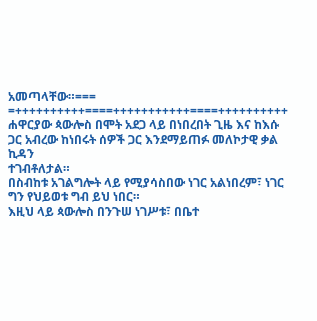አመጣላቸው።===
=++++++++++====+++++++++++====++++++++++
ሐዋርያው ጳውሎስ በሞት አደጋ ላይ በነበረበት ጊዜ እና ከእሱ ጋር አብረው ከነበሩት ሰዎች ጋር እንደማይጠፉ መለኮታዊ ቃል ኪዳን
ተገብቶለታል።
በስብከቱ አገልግሎት ላይ የሚያሳስበው ነገር አልነበረም፣ ነገር ግን የህይወቱ ግብ ይህ ነበር።
እዚህ ላይ ጳውሎስ በንጉሠ ነገሥቱ፣ በቤተ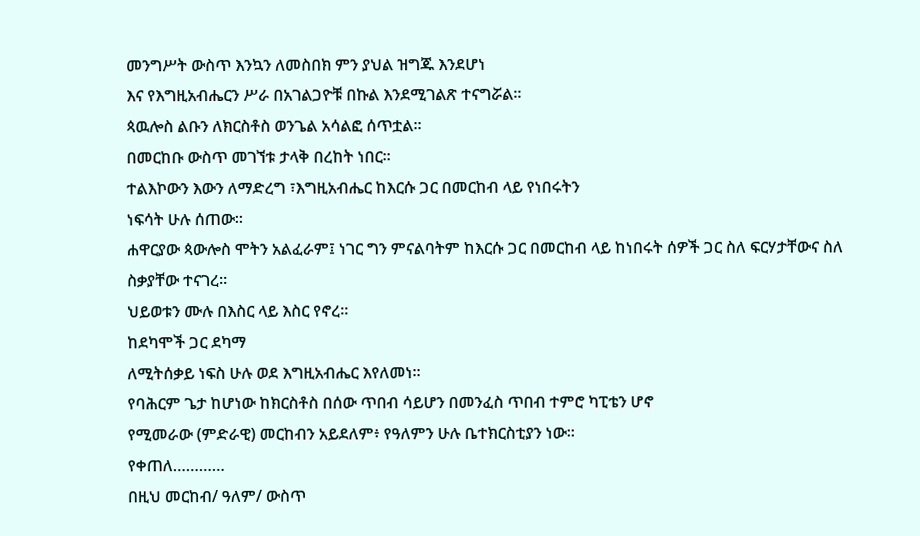መንግሥት ውስጥ እንኳን ለመስበክ ምን ያህል ዝግጁ እንደሆነ
እና የእግዚአብሔርን ሥራ በአገልጋዮቹ በኩል እንደሚገልጽ ተናግሯል።
ጳዉሎስ ልቡን ለክርስቶስ ወንጌል አሳልፎ ሰጥቷል።
በመርከቡ ውስጥ መገኘቱ ታላቅ በረከት ነበር።
ተልእኮውን እውን ለማድረግ ፣እግዚአብሔር ከእርሱ ጋር በመርከብ ላይ የነበሩትን
ነፍሳት ሁሉ ሰጠው።
ሐዋርያው ጳውሎስ ሞትን አልፈራም፤ ነገር ግን ምናልባትም ከእርሱ ጋር በመርከብ ላይ ከነበሩት ሰዎች ጋር ስለ ፍርሃታቸውና ስለ
ስቃያቸው ተናገረ።
ህይወቱን ሙሉ በእስር ላይ እስር የኖረ።
ከደካሞች ጋር ደካማ
ለሚትሰቃይ ነፍስ ሁሉ ወደ እግዚአብሔር እየለመነ።
የባሕርም ጌታ ከሆነው ከክርስቶስ በሰው ጥበብ ሳይሆን በመንፈስ ጥበብ ተምሮ ካፒቴን ሆኖ
የሚመራው (ምድራዊ) መርከብን አይደለም፥ የዓለምን ሁሉ ቤተክርስቲያን ነው።
የቀጠለ…………
በዚህ መርከብ/ ዓለም/ ውስጥ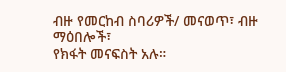ብዙ የመርከብ ስባሪዎች/ መናወጥ፣ ብዙ ማዕበሎች፣
የክፋት መናፍስት አሉ።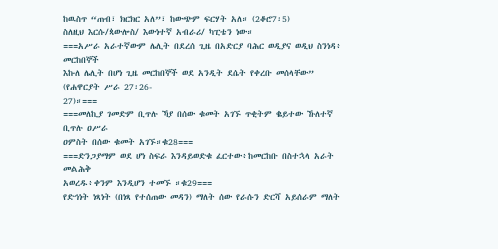ከዉስጥ “ጠብ፣ ክርክር አለ”፣ ከውጭም ፍርሃት አለ። (2ቆሮ7፡5)
ስለዚህ እርሱ/ጳውሎስ/ እውነተኛ አብራሪ/ ካፒቴን ነው።
===አሥራ አራተኛውም ሌሊት በደረሰ ጊዜ በአድርያ ባሕር ወዲያና ወዲህ ስንነዳ፥ መርከበኞች
እኩለ ሌሊት በሆነ ጊዜ መርከበኞች ወደ አንዲት ደሴት የቀረቡ መሰላቸው” (የሐዋርያት ሥራ 27፡26-
27)።===
===መለኪያ ገመድም ቢጥሉ ኻያ በሰው ቁመት አገኙ ጥቂትም ቈይተው ኹለተኛ ቢጥሉ ዐሥራ
ዐምስት በሰው ቁመት አገኙ።ቁ28===
===ድንጋያማም ወደ ሆነ ስፍራ እንዳይወድቁ ፈርተው፥ከመርከቡ በስተኋላ አራት መልሕቅ
አወረዱ፥ቀንም እንዲሆን ተመኙ ።ቁ29===
የድኅነት ነጻነት (በነጻ የተሰጠው መዳን) ማለት ሰው የራሱን ድርሻ አይሰራም ማለት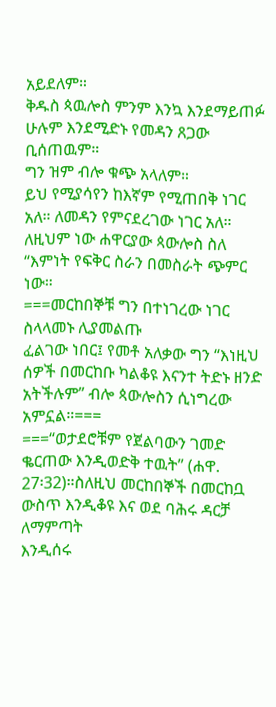አይደለም።
ቅዱስ ጳዉሎስ ምንም እንኳ እንደማይጠፉ ሁሉም እንደሚድኑ የመዳን ጸጋው ቢሰጠዉም።
ግን ዝም ብሎ ቁጭ አላለም።
ይህ የሚያሳየን ከእኛም የሚጠበቅ ነገር አለ። ለመዳን የምናደረገው ነገር አለ።
ለዚህም ነው ሐዋርያው ጳውሎስ ስለ “እምነት የፍቅር ስራን በመስራት ጭምር ነው።
===መርከበኞቹ ግን በተነገረው ነገር ስላላመኑ ሊያመልጡ
ፈልገው ነበር፤ የመቶ አለቃው ግን “እነዚህ ሰዎች በመርከቡ ካልቆዩ እናንተ ትድኑ ዘንድ
አትችሉም” ብሎ ጳውሎስን ሲነግረው አምኗል።===
===“ወታደሮቹም የጀልባውን ገመድ ቈርጠው እንዲወድቅ ተዉት” (ሐዋ.
27፡32)።ስለዚህ መርከበኞች በመርከቧ ውስጥ እንዲቆዩ እና ወደ ባሕሩ ዳርቻ ለማምጣት
እንዲሰሩ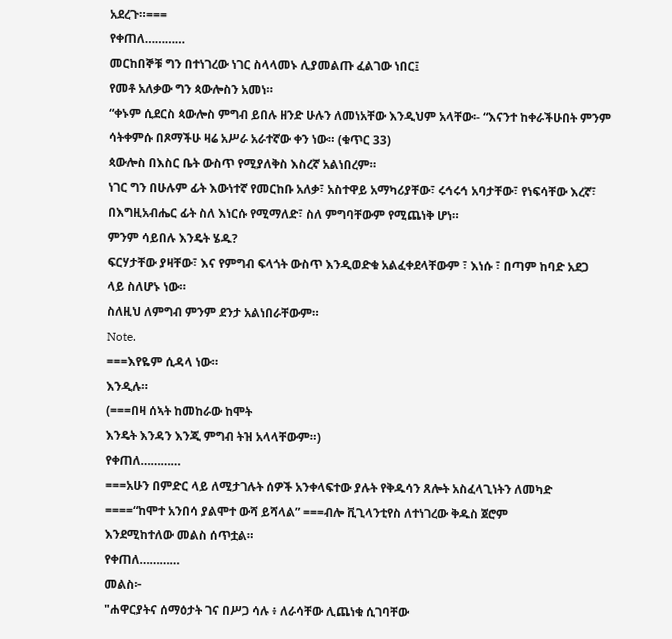አደረጉ።===
የቀጠለ…………
መርከበኞቹ ግን በተነገረው ነገር ስላላመኑ ሊያመልጡ ፈልገው ነበር፤
የመቶ አለቃው ግን ጳውሎስን አመነ።
“ቀኑም ሲደርስ ጳውሎስ ምግብ ይበሉ ዘንድ ሁሉን ለመነአቸው እንዲህም አላቸው፡- “እናንተ ከቀራችሁበት ምንም
ሳትቀምሱ በጾማችሁ ዛሬ አሥራ አራተኛው ቀን ነው። (ቁጥር 33)
ጳውሎስ በእስር ቤት ውስጥ የሚያለቅስ እስረኛ አልነበረም።
ነገር ግን በሁሉም ፊት እውነተኛ የመርከቡ አለቃ፣ አስተዋይ አማካሪያቸው፣ ሩኅሩኅ አባታቸው፣ የነፍሳቸው እረኛ፣
በእግዚአብሔር ፊት ስለ እነርሱ የሚማለድ፣ ስለ ምግባቸውም የሚጨነቅ ሆነ።
ምንም ሳይበሉ እንዴት ሄዱ?
ፍርሃታቸው ያዛቸው፣ እና የምግብ ፍላጎት ውስጥ እንዲወድቁ አልፈቀደላቸውም ፣ እነሱ ፣ በጣም ከባድ አደጋ
ላይ ስለሆኑ ነው።
ስለዚህ ለምግብ ምንም ደንታ አልነበራቸውም።
Note.
===እየዬም ሲዳላ ነው።
እንዲሉ።
(===በዛ ሰኣት ከመከራው ከሞት
እንዴት እንዳን እንጂ ምግብ ትዝ አላላቸውም።)
የቀጠለ…………
===አሁን በምድር ላይ ለሚታገሉት ሰዎች አንቀላፍተው ያሉት የቅዱሳን ጸሎት አስፈላጊነትን ለመካድ
====“ከሞተ አንበሳ ያልሞተ ውሻ ይሻላል” ===ብሎ ቪጊላንቲየስ ለተነገረው ቅዱስ ጀሮም
እንደሚከተለው መልስ ሰጥቷል።
የቀጠለ…………
መልስ፦
"ሐዋርያትና ሰማዕታት ገና በሥጋ ሳሉ ፥ ለራሳቸው ሊጨነቁ ሲገባቸው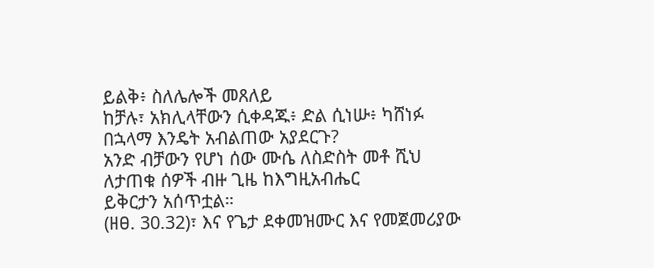ይልቅ፥ ስለሌሎች መጸለይ
ከቻሉ፣ አክሊላቸውን ሲቀዳጁ፥ ድል ሲነሡ፥ ካሸነፉ በኋላማ እንዴት አብልጠው አያደርጉ?
አንድ ብቻውን የሆነ ሰው ሙሴ ለስድስት መቶ ሺህ ለታጠቁ ሰዎች ብዙ ጊዜ ከእግዚአብሔር
ይቅርታን አሰጥቷል።
(ዘፀ. 30.32)፣ እና የጌታ ደቀመዝሙር እና የመጀመሪያው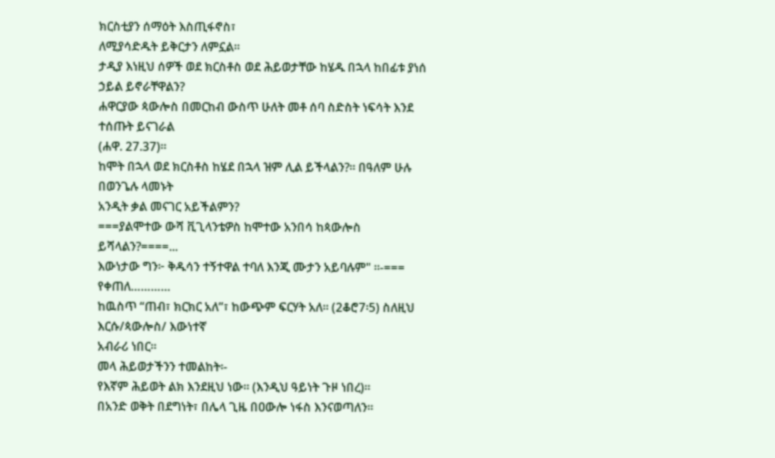ክርስቲያን ሰማዕት እስጢፋኖስ፣
ለሚያሳድዱት ይቅርታን ለምኗል።
ታዲያ እነዚህ ሰዎች ወደ ክርስቶስ ወደ ሕይወታቸው ከሄዱ በኋላ ከበፊቱ ያነሰ ኃይል ይኖራቸዋልን?
ሐዋርያው ጳውሎስ በመርከብ ውስጥ ሁለት መቶ ሰባ ስድስት ነፍሳት እንደ ተሰጡት ይናገራል
(ሐዋ. 27.37)።
ከሞት በኋላ ወደ ክርስቶስ ከሄደ በኋላ ዝም ሊል ይችላልን?። በዓለም ሁሉ በወንጌሉ ላመኑት
አንዲት ቃል መናገር አይችልምን?
===ያልሞተው ውሻ ቪጊላንቴዎስ ከሞተው አንበሳ ከጳውሎስ ይሻላልን?====...
እውነታው ግን፦ ቅዱሳን ተኝተዋል ተባለ እንጂ ሙታን አይባሉም" ።-===
የቀጠለ…………
ከዉስጥ “ጠብ፣ ክርክር አለ”፣ ከውጭም ፍርሃት አለ። (2ቆሮ7፡5) ስለዚህ እርሱ/ጳውሎስ/ እውነተኛ
አብራሪ ነበር።
መላ ሕይወታችንን ተመልከት፡-
የእኛም ሕይወት ልክ እንደዚህ ነው። (እንዲህ ዓይነት ጉዞ ነበረ)።
በአንድ ወቅት በደግነት፣ በሌላ ጊዜ በዐውሎ ነፋስ እንናወጣለን።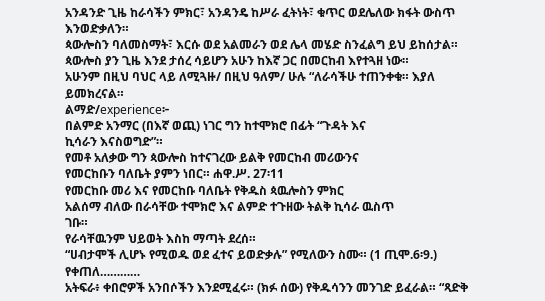አንዳንድ ጊዜ ከራሳችን ምክር፣ አንዳንዴ ከሥራ ፈትነት፣ ቁጥር ወደሌለው ክፋት ውስጥ
እንወድቃለን።
ጳውሎስን ባለመስማት፣ እርሱ ወደ አልመራን ወደ ሌላ መሄድ ስንፈልግ ይህ ይከሰታል።
ጳውሎስ ያን ጊዜ እንደ ታሰረ ሳይሆን አሁን ከእኛ ጋር በመርከብ እየተጓዘ ነው።
አሁንም በዚህ ባህር ላይ ለሚጓዙ/ በዚህ ዓለም/ ሁሉ “ለራሳችሁ ተጠንቀቁ። እያለ ይመክረናል።
ልማድ/experience፦
በልምድ አንማር (በእኛ ወጪ) ነገር ግን ከተሞክሮ በፊት “ጉዳት እና
ኪሳራን እናስወግድ”።
የመቶ አለቃው ግን ጳውሎስ ከተናገረው ይልቅ የመርከብ መሪውንና
የመርከቡን ባለቤት ያምን ነበር። ሐዋ.ሥ. 27፡11
የመርከቡ መሪ እና የመርከቡ ባለቤት የቅዱስ ጳዉሎስን ምክር
አልሰማ ብለው በራሳቸው ተሞክሮ እና ልምድ ተጉዘው ትልቅ ኪሳራ ዉስጥ
ገቡ።
የራሳቸዉንም ህይወት እስከ ማጣት ደረሰ።
“ሀብታሞች ሊሆኑ የሚወዱ ወደ ፈተና ይወድቃሉ” የሚለውን ስሙ። (1 ጢሞ.6፡9.)
የቀጠለ…………
አትፍራ፥ ቀበሮዎች አንበሶችን እንደሚፈሩ። (ክፉ ሰው) የቅዱሳንን መንገድ ይፈራል። “ጻድቅ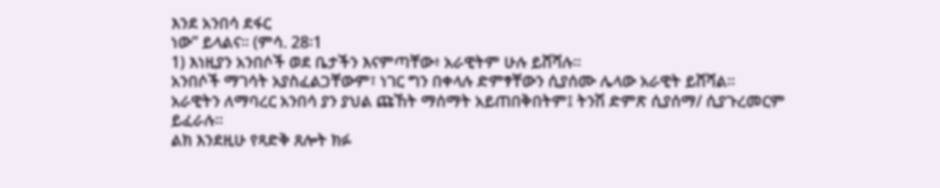እንደ አንበሳ ደፋር
ነው” ይላልና። (ምሳ. 28፡1
1) እነዚያን አንበሶች ወደ ቤታችን እናምጣቸው፥ አራዊትም ሁሉ ይሸሻሉ።
አንበሶች ማገሳት አያስፈልጋቸውም፣ ነገር ግን በቀላሉ ድምፃቸውን ሲያሰሙ ሌላው አራዊት ይሸሻል።
አራዊትን ለማባረር አንበሳ ያን ያህል ጩኸት ማሰማት አይጠበቅበትም፤ ትንሽ ድምጽ ሲያሰማ/ ሲያጉረመርም
ይፈራሉ።
ልክ እንደዚሁ የጻድቅ ጸሎት ክፉ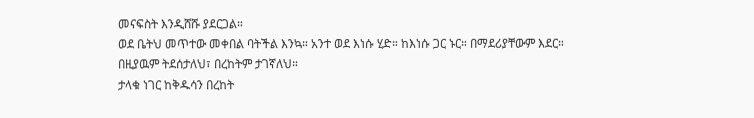መናፍስት እንዲሸሹ ያደርጋል።
ወደ ቤትህ መጥተው መቀበል ባትችል እንኳ። አንተ ወደ እነሱ ሂድ። ከእነሱ ጋር ኑር። በማደሪያቸውም እደር።
በዚያዉም ትደሰታለህ፣ በረከትም ታገኛለህ።
ታላቁ ነገር ከቅዱሳን በረከት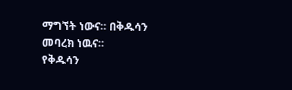ማግኘት ነውና። በቅዱሳን መባረክ ነዉና።
የቅዱሳን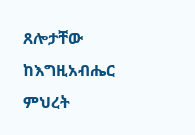ጸሎታቸው ከእግዚአብሔር ምህረት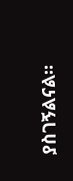ያስገኝልናል።